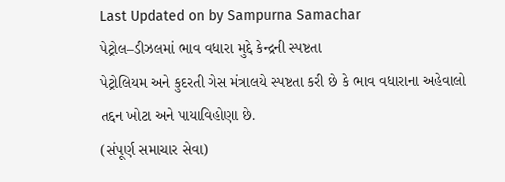Last Updated on by Sampurna Samachar
પેટ્રોલ–ડીઝલમાં ભાવ વધારા મુદ્દે કેન્દ્રની સ્પષ્ટતા
પેટ્રોલિયમ અને કુદરતી ગેસ મંત્રાલયે સ્પષ્ટતા કરી છે કે ભાવ વધારાના અહેવાલો તદ્દન ખોટા અને પાયાવિહોણા છે.
(સંપૂર્ણ સમાચાર સેવા)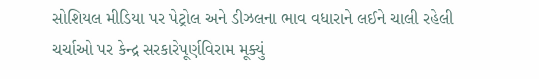સોશિયલ મીડિયા પર પેટ્રોલ અને ડીઝલના ભાવ વધારાને લઈને ચાલી રહેલી ચર્ચાઓ પર કેન્દ્ર સરકારેપૂર્ણવિરામ મૂક્યું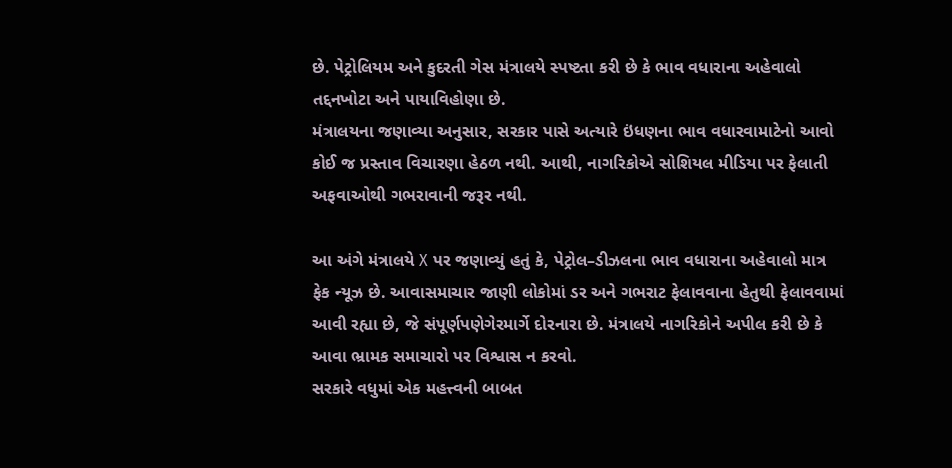છે. પેટ્રોલિયમ અને કુદરતી ગેસ મંત્રાલયે સ્પષ્ટતા કરી છે કે ભાવ વધારાના અહેવાલો તદ્દનખોટા અને પાયાવિહોણા છે.
મંત્રાલયના જણાવ્યા અનુસાર, સરકાર પાસે અત્યારે ઇંધણના ભાવ વધારવામાટેનો આવો કોઈ જ પ્રસ્તાવ વિચારણા હેઠળ નથી. આથી, નાગરિકોએ સોશિયલ મીડિયા પર ફેલાતી અફવાઓથી ગભરાવાની જરૂર નથી.

આ અંગે મંત્રાલયે X પર જણાવ્યું હતું કે, પેટ્રોલ–ડીઝલના ભાવ વધારાના અહેવાલો માત્ર ફેક ન્યૂઝ છે. આવાસમાચાર જાણી લોકોમાં ડર અને ગભરાટ ફેલાવવાના હેતુથી ફેલાવવામાં આવી રહ્યા છે, જે સંપૂર્ણપણેગેરમાર્ગે દોરનારા છે. મંત્રાલયે નાગરિકોને અપીલ કરી છે કે આવા ભ્રામક સમાચારો પર વિશ્વાસ ન કરવો.
સરકારે વધુમાં એક મહત્ત્વની બાબત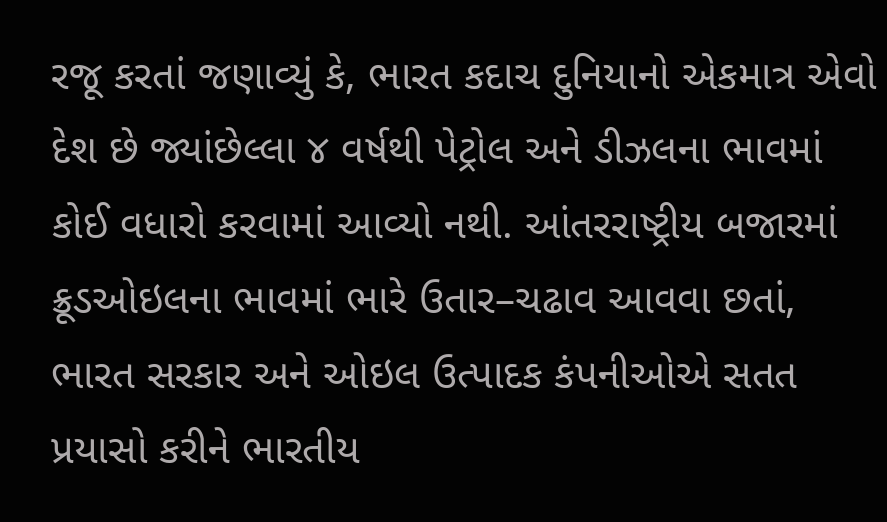રજૂ કરતાં જણાવ્યું કે, ભારત કદાચ દુનિયાનો એકમાત્ર એવો દેશ છે જ્યાંછેલ્લા ૪ વર્ષથી પેટ્રોલ અને ડીઝલના ભાવમાં કોઈ વધારો કરવામાં આવ્યો નથી. આંતરરાષ્ટ્રીય બજારમાં ક્રૂડઓઇલના ભાવમાં ભારે ઉતાર–ચઢાવ આવવા છતાં, ભારત સરકાર અને ઓઇલ ઉત્પાદક કંપનીઓએ સતત પ્રયાસો કરીને ભારતીય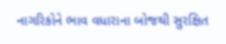નાગરિકોને ભાવ વધારાના બોજથી સુરક્ષિત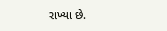રાખ્યા છે.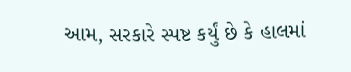આમ, સરકારે સ્પષ્ટ કર્યું છે કે હાલમાં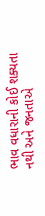ભાવ વધારાની કોઈ શક્યતા નથી અને જનતાએ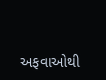અફવાઓથી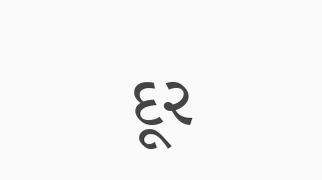દૂર